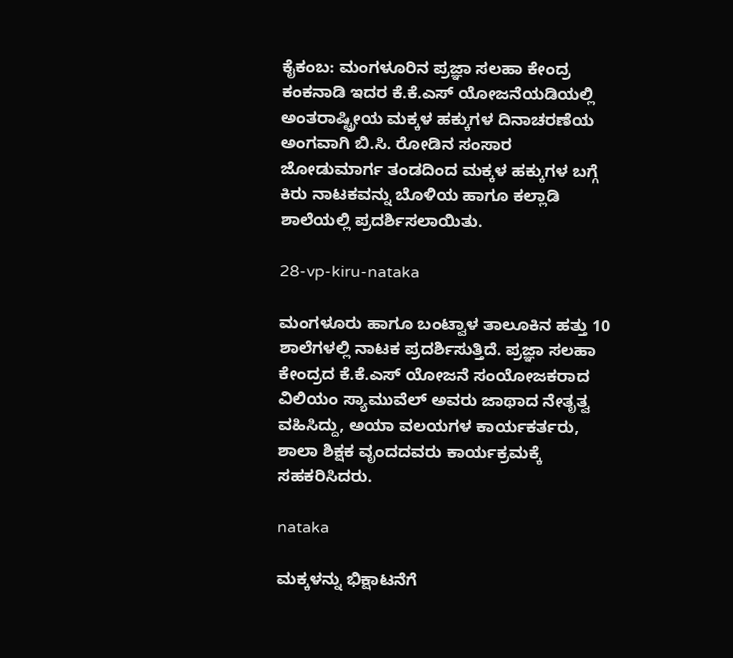ಕೈಕಂಬ: ಮಂಗಳೂರಿನ ಪ್ರಜ್ಞಾ ಸಲಹಾ ಕೇಂದ್ರ ಕಂಕನಾಡಿ ಇದರ ಕೆ.ಕೆ.ಎಸ್ ಯೋಜನೆಯಡಿಯಲ್ಲಿ ಅಂತರಾಷ್ಟ್ರೀಯ ಮಕ್ಕಳ ಹಕ್ಕುಗಳ ದಿನಾಚರಣೆಯ ಅಂಗವಾಗಿ ಬಿ.ಸಿ. ರೋಡಿನ ಸಂಸಾರ ಜೋಡುಮಾರ್ಗ ತಂಡದಿಂದ ಮಕ್ಕಳ ಹಕ್ಕುಗಳ ಬಗ್ಗೆ ಕಿರು ನಾಟಕವನ್ನು ಬೊಳಿಯ ಹಾಗೂ ಕಲ್ಲಾಡಿ ಶಾಲೆಯಲ್ಲಿ ಪ್ರದರ್ಶಿಸಲಾಯಿತು.

28-vp-kiru-nataka

ಮಂಗಳೂರು ಹಾಗೂ ಬಂಟ್ವಾಳ ತಾಲೂಕಿನ ಹತ್ತು 10 ಶಾಲೆಗಳಲ್ಲಿ ನಾಟಕ ಪ್ರದರ್ಶಿಸುತ್ತಿದೆ. ಪ್ರಜ್ಞಾ ಸಲಹಾ ಕೇಂದ್ರದ ಕೆ.ಕೆ.ಎಸ್ ಯೋಜನೆ ಸಂಯೋಜಕರಾದ ವಿಲಿಯಂ ಸ್ಯಾಮುವೆಲ್ ಅವರು ಜಾಥಾದ ನೇತೃತ್ವ ವಹಿಸಿದ್ದು, ಅಯಾ ವಲಯಗಳ ಕಾರ್ಯಕರ್ತರು, ಶಾಲಾ ಶಿಕ್ಷಕ ವೃಂದದವರು ಕಾರ್ಯಕ್ರಮಕ್ಕೆ ಸಹಕರಿಸಿದರು.

nataka

ಮಕ್ಕಳನ್ನು ಭಿಕ್ಷಾಟನೆಗೆ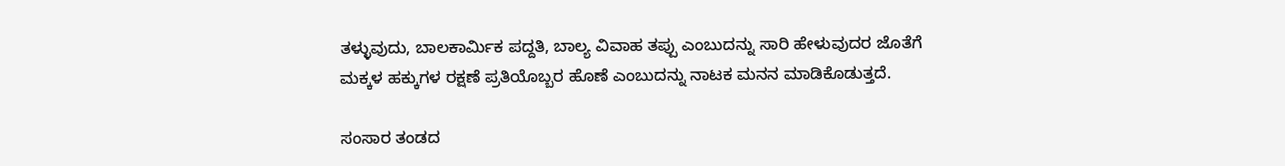ತಳ್ಳುವುದು, ಬಾಲಕಾರ್ಮಿಕ ಪದ್ದತಿ, ಬಾಲ್ಯ ವಿವಾಹ ತಪ್ಪು ಎಂಬುದನ್ನು ಸಾರಿ ಹೇಳುವುದರ ಜೊತೆಗೆ ಮಕ್ಕಳ ಹಕ್ಕುಗಳ ರಕ್ಷಣೆ ಪ್ರತಿಯೊಬ್ಬರ ಹೊಣೆ ಎಂಬುದನ್ನು ನಾಟಕ ಮನನ ಮಾಡಿಕೊಡುತ್ತದೆ.

ಸಂಸಾರ ತಂಡದ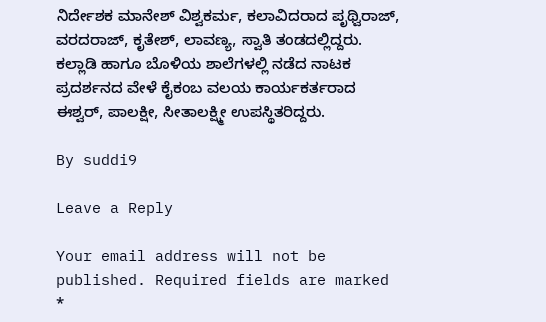ನಿರ್ದೇಶಕ ಮಾನೇಶ್ ವಿಶ್ವಕರ್ಮ, ಕಲಾವಿದರಾದ ಪೃಥ್ವಿರಾಜ್, ವರದರಾಜ್, ಕೃತೇಶ್, ಲಾವಣ್ಯ, ಸ್ವಾತಿ ತಂಡದಲ್ಲಿದ್ದರು. ಕಲ್ಲಾಡಿ ಹಾಗೂ ಬೊಳಿಯ ಶಾಲೆಗಳಲ್ಲಿ ನಡೆದ ನಾಟಕ ಪ್ರದರ್ಶನದ ವೇಳೆ ಕೈಕಂಬ ವಲಯ ಕಾರ್ಯಕರ್ತರಾದ ಈಶ್ವರ್, ಪಾಲಕ್ಷೀ, ಸೀತಾಲಕ್ಷ್ಮೀ ಉಪಸ್ಥಿತರಿದ್ದರು.

By suddi9

Leave a Reply

Your email address will not be published. Required fields are marked *